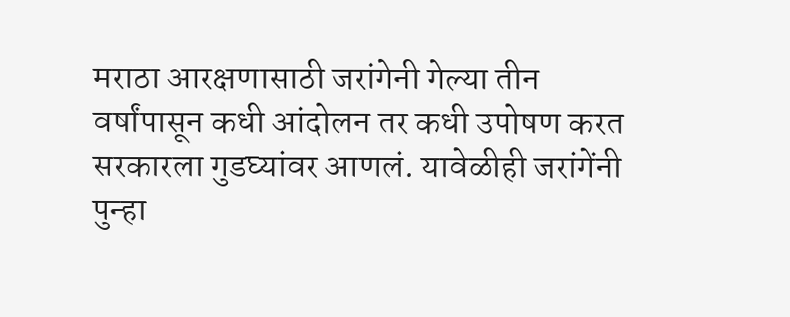मराठा आरक्षणासाठी जरांगेनी गेल्या तीन वर्षांपासून कधी आंदोलन तर कधी उपोषण करत सरकारला गुडघ्यांवर आणलं. यावेळीही जरांगेंनी पुन्हा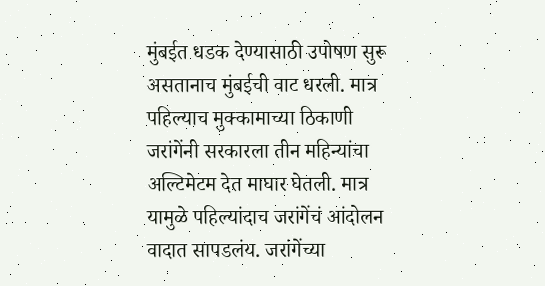मुंबईत धडक देण्यासाठी उपोषण सुरू असतानाच मुंबईची वाट धरली. मात्र पहिल्याच मुक्कामाच्या ठिकाणी जरांगेंनी सरकारला तीन महिन्यांचा अल्टिमेटम देत माघार घेतली. मात्र यामुळे पहिल्यांदाच जरांगेंचं आंदोलन वादात सापडलंय. जरांगेंच्या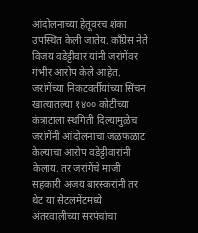आंदोलनाच्या हेतूवरच शंका उपस्थित केली जातेय. काँग्रेस नेते विजय वडेट्टीवार यांनी जरांगेंवर गंभीर आरोप केले आहेत.
जरांगेंच्या निकटवर्तीयांच्या सिंचन खात्यातल्या १४०० कोटींच्या कंत्राटाला स्थगिती दिल्यामुळेच जरांगेंनी आंदोलनाचा जळफळाट केल्याचा आरोप वडेट्टीवारांनी केलाय. तर जरांगेंचे माजी सहकारी अजय बारस्करांनी तर थेट या सेटलमेंटमध्ये अंतरवालीच्या सरपंचांचा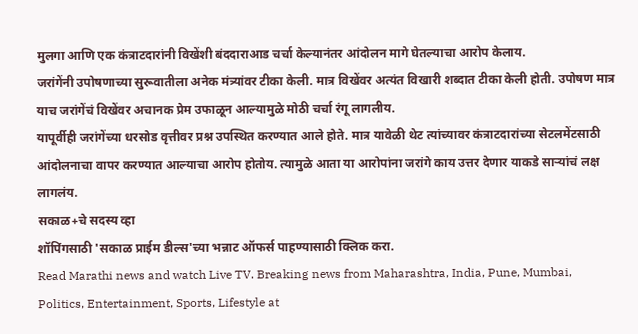मुलगा आणि एक कंत्राटदारांनी विखेंशी बंददाराआड चर्चा केल्यानंतर आंदोलन मागे घेतल्याचा आरोप केलाय.
जरांगेंनी उपोषणाच्या सुरूवातीला अनेक मंत्र्यांवर टीका केली. मात्र विखेंवर अत्यंत विखारी शब्दात टीका केली होती. उपोषण मात्र याच जरांगेंचं विखेंवर अचानक प्रेम उफाळून आल्यामुळे मोठी चर्चा रंगू लागलीय.
यापूर्वीही जरांगेंच्या धरसोड वृत्तीवर प्रश्न उपस्थित करण्यात आले होते. मात्र यावेळी थेट त्यांच्यावर कंत्राटदारांच्या सेटलमेंटसाठी आंदोलनाचा वापर करण्यात आल्याचा आरोप होतोय. त्यामुळे आता या आरोपांना जरांगे काय उत्तर देणार याकडे साऱ्यांचं लक्ष लागलंय.
सकाळ+चे सदस्य व्हा
शॉपिंगसाठी 'सकाळ प्राईम डील्स'च्या भन्नाट ऑफर्स पाहण्यासाठी क्लिक करा.
Read Marathi news and watch Live TV. Breaking news from Maharashtra, India, Pune, Mumbai, Politics, Entertainment, Sports, Lifestyle at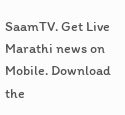SaamTV. Get Live Marathi news on Mobile. Download the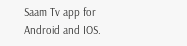Saam Tv app for Android and IOS.